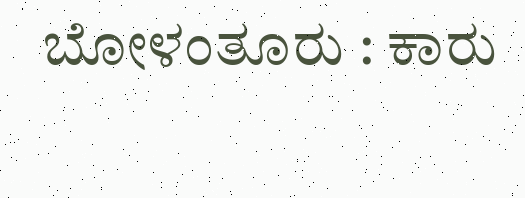ಬೋಳಂತೂರು : ಕಾರು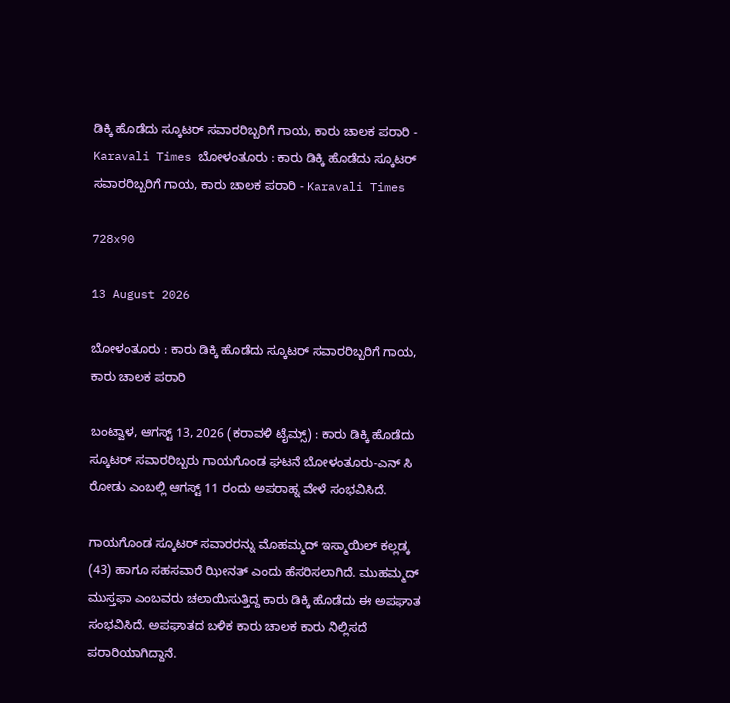ಡಿಕ್ಕಿ ಹೊಡೆದು ಸ್ಕೂಟರ್ ಸವಾರರಿಬ್ಬರಿಗೆ ಗಾಯ, ಕಾರು ಚಾಲಕ ಪರಾರಿ - Karavali Times ಬೋಳಂತೂರು : ಕಾರು ಡಿಕ್ಕಿ ಹೊಡೆದು ಸ್ಕೂಟರ್ ಸವಾರರಿಬ್ಬರಿಗೆ ಗಾಯ, ಕಾರು ಚಾಲಕ ಪರಾರಿ - Karavali Times

728x90

13 August 2026

ಬೋಳಂತೂರು : ಕಾರು ಡಿಕ್ಕಿ ಹೊಡೆದು ಸ್ಕೂಟರ್ ಸವಾರರಿಬ್ಬರಿಗೆ ಗಾಯ, ಕಾರು ಚಾಲಕ ಪರಾರಿ

ಬಂಟ್ವಾಳ, ಆಗಸ್ಟ್ 13, 2026 (ಕರಾವಳಿ ಟೈಮ್ಸ್) : ಕಾರು ಡಿಕ್ಕಿ ಹೊಡೆದು ಸ್ಕೂಟರ್ ಸವಾರರಿಬ್ಬರು ಗಾಯಗೊಂಡ ಘಟನೆ ಬೋಳಂತೂರು-ಎನ್ ಸಿ ರೋಡು ಎಂಬಲ್ಲಿ ಆಗಸ್ಟ್ 11 ರಂದು ಅಪರಾಹ್ನ ವೇಳೆ ಸಂಭವಿಸಿದೆ.

ಗಾಯಗೊಂಡ ಸ್ಕೂಟರ್ ಸವಾರರನ್ನು ಮೊಹಮ್ಮದ್ ಇಸ್ಮಾಯಿಲ್ ಕಲ್ಲಡ್ಕ (43) ಹಾಗೂ ಸಹಸವಾರೆ ಝೀನತ್ ಎಂದು ಹೆಸರಿಸಲಾಗಿದೆ. ಮುಹಮ್ಮದ್ ಮುಸ್ತಫಾ ಎಂಬವರು ಚಲಾಯಿಸುತ್ತಿದ್ದ ಕಾರು ಡಿಕ್ಕಿ ಹೊಡೆದು ಈ ಅಪಘಾತ ಸಂಭವಿಸಿದೆ. ಅಪಘಾತದ ಬಳಿಕ ಕಾರು ಚಾಲಕ ಕಾರು ನಿಲ್ಲಿಸದೆ ಪರಾರಿಯಾಗಿದ್ದಾನೆ.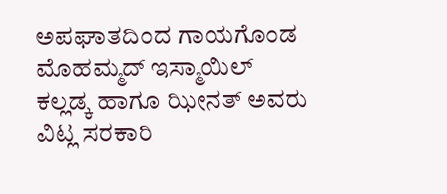ಅಪಘಾತದಿಂದ ಗಾಯಗೊಂಡ ಮೊಹಮ್ಮದ್ ಇಸ್ಮಾಯಿಲ್ ಕಲ್ಲಡ್ಕ ಹಾಗೂ ಝೀನತ್ ಅವರು ವಿಟ್ಲ ಸರಕಾರಿ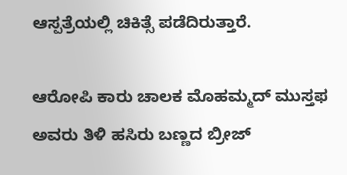ಆಸ್ಪತ್ರೆಯಲ್ಲಿ ಚಿಕಿತ್ಸೆ ಪಡೆದಿರುತ್ತಾರೆ.

ಆರೋಪಿ ಕಾರು ಚಾಲಕ ಮೊಹಮ್ಮದ್ ಮುಸ್ತಫ ಅವರು ತಿಳಿ ಹಸಿರು ಬಣ್ಣದ ಬ್ರೀಜ್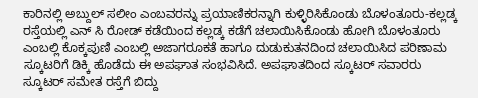ಕಾರಿನಲ್ಲಿ ಅಬ್ದುಲ್ ಸಲೀಂ ಎಂಬವರನ್ನು ಪ್ರಯಾಣಿಕರನ್ನಾಗಿ ಕುಳ್ಳಿರಿಸಿಕೊಂಡು ಬೊಳಂತೂರು-ಕಲ್ಲಡ್ಕ ರಸ್ತೆಯಲ್ಲಿ ಎನ್ ಸಿ ರೋಡ್ ಕಡೆಯಿಂದ ಕಲ್ಲಡ್ಕ ಕಡೆಗೆ ಚಲಾಯಿಸಿಕೊಂಡು ಹೋಗಿ ಬೊಳಂತೂರು ಎಂಬಲ್ಲಿ ಕೊಕ್ಕಪುಣಿ ಎಂಬಲ್ಲಿ ಅಜಾಗರೂಕತೆ ಹಾಗೂ ದುಡುಕುತನದಿಂದ ಚಲಾಯಿಸಿದ ಪರಿಣಾಮ ಸ್ಕೂಟರಿಗೆ ಡಿಕ್ಕಿ ಹೊಡೆದು ಈ ಅಪಘಾತ ಸಂಭವಿಸಿದೆ. ಅಪಘಾತದಿಂದ ಸ್ಕೂಟರ್ ಸವಾರರು ಸ್ಕೂಟರ್ ಸಮೇತ ರಸ್ತೆಗೆ ಬಿದ್ದು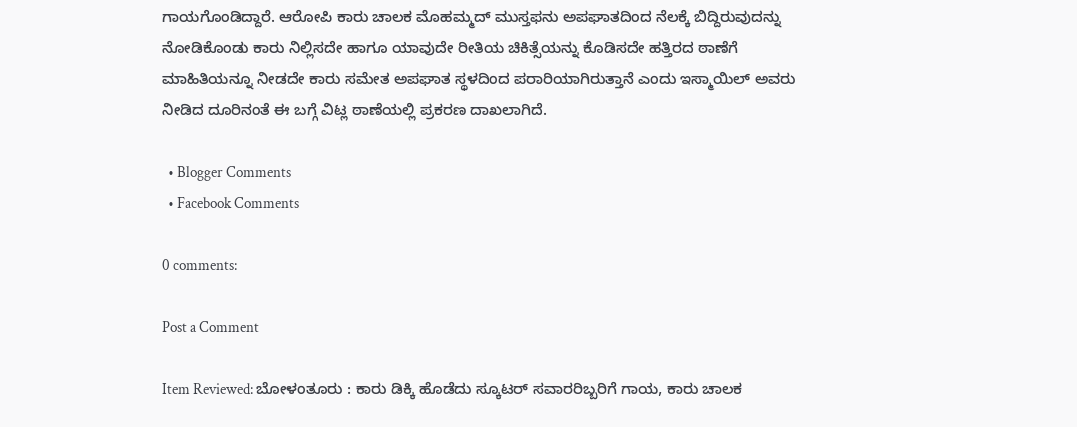ಗಾಯಗೊಂಡಿದ್ದಾರೆ. ಆರೋಪಿ ಕಾರು ಚಾಲಕ ಮೊಹಮ್ಮದ್ ಮುಸ್ತಫನು ಅಪಘಾತದಿಂದ ನೆಲಕ್ಕೆ ಬಿದ್ದಿರುವುದನ್ನು ನೋಡಿಕೊಂಡು ಕಾರು ನಿಲ್ಲಿಸದೇ ಹಾಗೂ ಯಾವುದೇ ರೀತಿಯ ಚಿಕಿತ್ಸೆಯನ್ನು ಕೊಡಿಸದೇ ಹತ್ತಿರದ ಠಾಣೆಗೆ ಮಾಹಿತಿಯನ್ನೂ ನೀಡದೇ ಕಾರು ಸಮೇತ ಅಪಘಾತ ಸ್ಥಳದಿಂದ ಪರಾರಿಯಾಗಿರುತ್ತಾನೆ ಎಂದು ಇಸ್ಮಾಯಿಲ್ ಅವರು ನೀಡಿದ ದೂರಿನಂತೆ ಈ ಬಗ್ಗೆ ವಿಟ್ಲ ಠಾಣೆಯಲ್ಲಿ ಪ್ರಕರಣ ದಾಖಲಾಗಿದೆ.

  • Blogger Comments
  • Facebook Comments

0 comments:

Post a Comment

Item Reviewed: ಬೋಳಂತೂರು : ಕಾರು ಡಿಕ್ಕಿ ಹೊಡೆದು ಸ್ಕೂಟರ್ ಸವಾರರಿಬ್ಬರಿಗೆ ಗಾಯ, ಕಾರು ಚಾಲಕ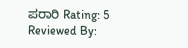ಪರಾರಿ Rating: 5 Reviewed By: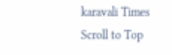karavali Times
Scroll to Top